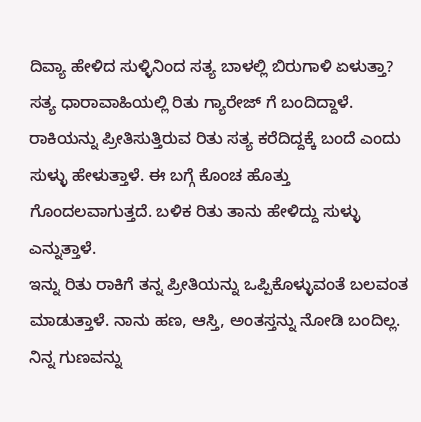ದಿವ್ಯಾ ಹೇಳಿದ ಸುಳ್ಳಿನಿಂದ ಸತ್ಯ ಬಾಳಲ್ಲಿ ಬಿರುಗಾಳಿ ಏಳುತ್ತಾ?
ಸತ್ಯ ಧಾರಾವಾಹಿಯಲ್ಲಿ ರಿತು ಗ್ಯಾರೇಜ್ ಗೆ ಬಂದಿದ್ದಾಳೆ. ರಾಕಿಯನ್ನು ಪ್ರೀತಿಸುತ್ತಿರುವ ರಿತು ಸತ್ಯ ಕರೆದಿದ್ದಕ್ಕೆ ಬಂದೆ ಎಂದು ಸುಳ್ಳು ಹೇಳುತ್ತಾಳೆ. ಈ ಬಗ್ಗೆ ಕೊಂಚ ಹೊತ್ತು ಗೊಂದಲವಾಗುತ್ತದೆ. ಬಳಿಕ ರಿತು ತಾನು ಹೇಳಿದ್ದು ಸುಳ್ಳು ಎನ್ನುತ್ತಾಳೆ.
ಇನ್ನು ರಿತು ರಾಕಿಗೆ ತನ್ನ ಪ್ರೀತಿಯನ್ನು ಒಪ್ಪಿಕೊಳ್ಳುವಂತೆ ಬಲವಂತ ಮಾಡುತ್ತಾಳೆ. ನಾನು ಹಣ, ಆಸ್ತಿ, ಅಂತಸ್ತನ್ನು ನೋಡಿ ಬಂದಿಲ್ಲ. ನಿನ್ನ ಗುಣವನ್ನು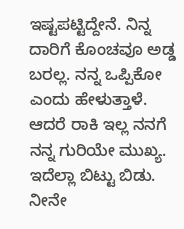ಇಷ್ಟಪಟ್ಟಿದ್ದೇನೆ. ನಿನ್ನ ದಾರಿಗೆ ಕೊಂಚವೂ ಅಡ್ಡ ಬರಲ್ಲ. ನನ್ನ ಒಪ್ಪಿಕೋ ಎಂದು ಹೇಳುತ್ತಾಳೆ.
ಆದರೆ ರಾಕಿ ಇಲ್ಲ ನನಗೆ ನನ್ನ ಗುರಿಯೇ ಮುಖ್ಯ. ಇದೆಲ್ಲಾ ಬಿಟ್ಟು ಬಿಡು. ನೀನೇ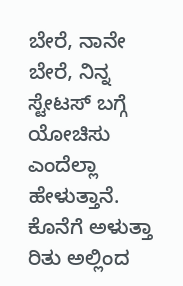ಬೇರೆ, ನಾನೇ ಬೇರೆ, ನಿನ್ನ ಸ್ಟೇಟಸ್ ಬಗ್ಗೆ ಯೋಚಿಸು ಎಂದೆಲ್ಲಾ ಹೇಳುತ್ತಾನೆ. ಕೊನೆಗೆ ಅಳುತ್ತಾ ರಿತು ಅಲ್ಲಿಂದ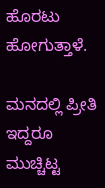ಹೊರಟು ಹೋಗುತ್ತಾಳೆ.

ಮನದಲ್ಲಿ ಪ್ರೀತಿ ಇದ್ದರೂ ಮುಚ್ಚಿಟ್ಟ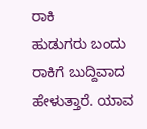ರಾಕಿ
ಹುಡುಗರು ಬಂದು ರಾಕಿಗೆ ಬುದ್ದಿವಾದ ಹೇಳುತ್ತಾರೆ. ಯಾವ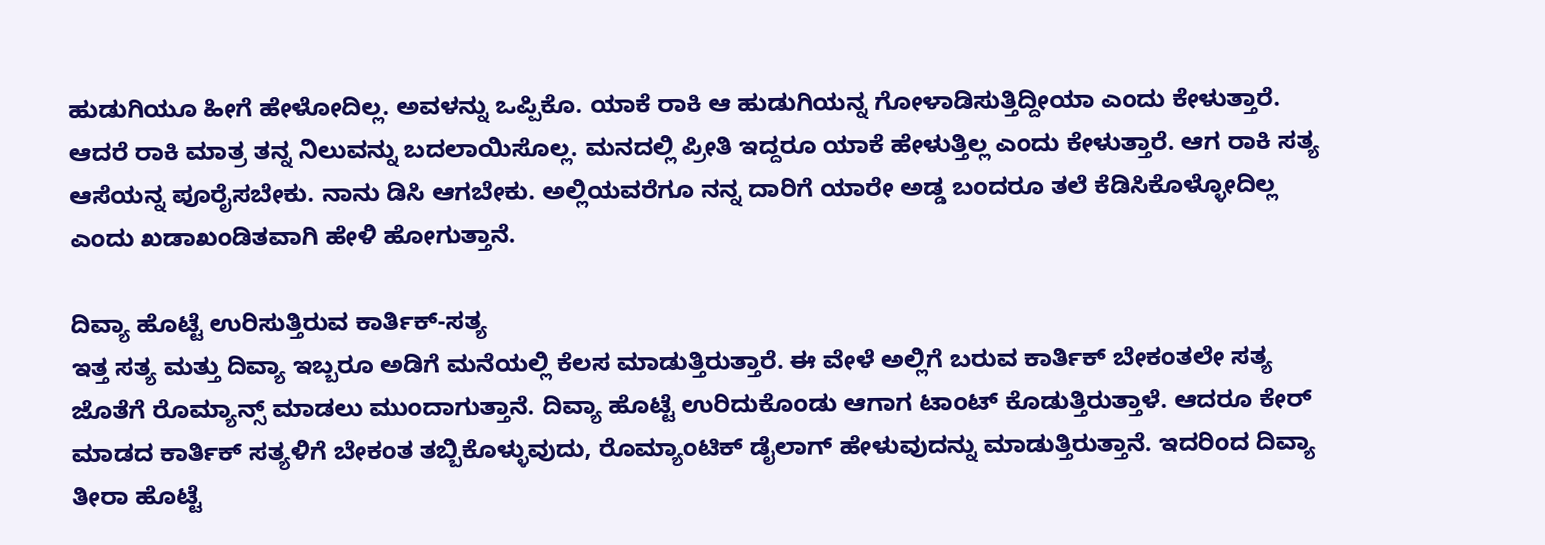ಹುಡುಗಿಯೂ ಹೀಗೆ ಹೇಳೋದಿಲ್ಲ. ಅವಳನ್ನು ಒಪ್ಪಿಕೊ. ಯಾಕೆ ರಾಕಿ ಆ ಹುಡುಗಿಯನ್ನ ಗೋಳಾಡಿಸುತ್ತಿದ್ದೀಯಾ ಎಂದು ಕೇಳುತ್ತಾರೆ. ಆದರೆ ರಾಕಿ ಮಾತ್ರ ತನ್ನ ನಿಲುವನ್ನು ಬದಲಾಯಿಸೊಲ್ಲ. ಮನದಲ್ಲಿ ಪ್ರೀತಿ ಇದ್ದರೂ ಯಾಕೆ ಹೇಳುತ್ತಿಲ್ಲ ಎಂದು ಕೇಳುತ್ತಾರೆ. ಆಗ ರಾಕಿ ಸತ್ಯ ಆಸೆಯನ್ನ ಪೂರೈಸಬೇಕು. ನಾನು ಡಿಸಿ ಆಗಬೇಕು. ಅಲ್ಲಿಯವರೆಗೂ ನನ್ನ ದಾರಿಗೆ ಯಾರೇ ಅಡ್ಡ ಬಂದರೂ ತಲೆ ಕೆಡಿಸಿಕೊಳ್ಳೋದಿಲ್ಲ ಎಂದು ಖಡಾಖಂಡಿತವಾಗಿ ಹೇಳಿ ಹೋಗುತ್ತಾನೆ.

ದಿವ್ಯಾ ಹೊಟ್ಟೆ ಉರಿಸುತ್ತಿರುವ ಕಾರ್ತಿಕ್-ಸತ್ಯ
ಇತ್ತ ಸತ್ಯ ಮತ್ತು ದಿವ್ಯಾ ಇಬ್ಬರೂ ಅಡಿಗೆ ಮನೆಯಲ್ಲಿ ಕೆಲಸ ಮಾಡುತ್ತಿರುತ್ತಾರೆ. ಈ ವೇಳೆ ಅಲ್ಲಿಗೆ ಬರುವ ಕಾರ್ತಿಕ್ ಬೇಕಂತಲೇ ಸತ್ಯ ಜೊತೆಗೆ ರೊಮ್ಯಾನ್ಸ್ ಮಾಡಲು ಮುಂದಾಗುತ್ತಾನೆ. ದಿವ್ಯಾ ಹೊಟ್ಟೆ ಉರಿದುಕೊಂಡು ಆಗಾಗ ಟಾಂಟ್ ಕೊಡುತ್ತಿರುತ್ತಾಳೆ. ಆದರೂ ಕೇರ್ ಮಾಡದ ಕಾರ್ತಿಕ್ ಸತ್ಯಳಿಗೆ ಬೇಕಂತ ತಬ್ಬಿಕೊಳ್ಳುವುದು, ರೊಮ್ಯಾಂಟಿಕ್ ಡೈಲಾಗ್ ಹೇಳುವುದನ್ನು ಮಾಡುತ್ತಿರುತ್ತಾನೆ. ಇದರಿಂದ ದಿವ್ಯಾ ತೀರಾ ಹೊಟ್ಟೆ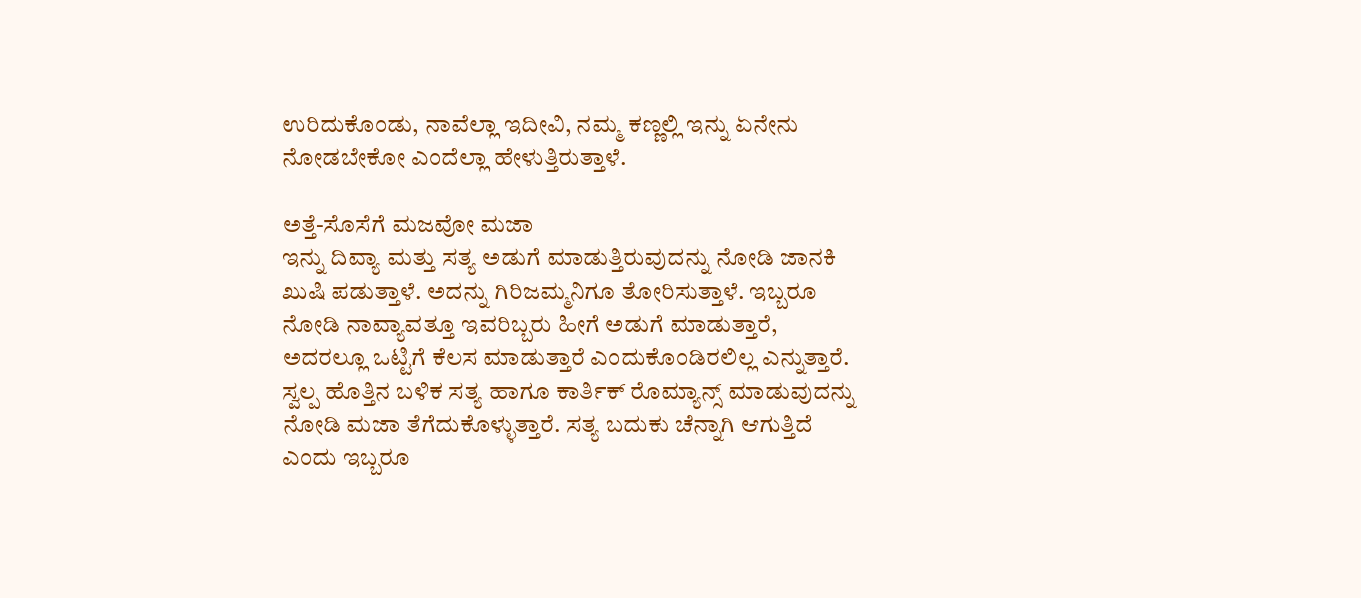ಉರಿದುಕೊಂಡು, ನಾವೆಲ್ಲಾ ಇದೀವಿ, ನಮ್ಮ ಕಣ್ಣಲ್ಲಿ ಇನ್ನು ಏನೇನು ನೋಡಬೇಕೋ ಎಂದೆಲ್ಲಾ ಹೇಳುತ್ತಿರುತ್ತಾಳೆ.

ಅತ್ತೆ-ಸೊಸೆಗೆ ಮಜವೋ ಮಜಾ
ಇನ್ನು ದಿವ್ಯಾ ಮತ್ತು ಸತ್ಯ ಅಡುಗೆ ಮಾಡುತ್ತಿರುವುದನ್ನು ನೋಡಿ ಜಾನಕಿ ಖುಷಿ ಪಡುತ್ತಾಳೆ. ಅದನ್ನು ಗಿರಿಜಮ್ಮನಿಗೂ ತೋರಿಸುತ್ತಾಳೆ. ಇಬ್ಬರೂ ನೋಡಿ ನಾವ್ಯಾವತ್ತೂ ಇವರಿಬ್ಬರು ಹೀಗೆ ಅಡುಗೆ ಮಾಡುತ್ತಾರೆ, ಅದರಲ್ಲೂ ಒಟ್ಟಿಗೆ ಕೆಲಸ ಮಾಡುತ್ತಾರೆ ಎಂದುಕೊಂಡಿರಲಿಲ್ಲ ಎನ್ನುತ್ತಾರೆ. ಸ್ವಲ್ಪ ಹೊತ್ತಿನ ಬಳಿಕ ಸತ್ಯ ಹಾಗೂ ಕಾರ್ತಿಕ್ ರೊಮ್ಯಾನ್ಸ್ ಮಾಡುವುದನ್ನು ನೋಡಿ ಮಜಾ ತೆಗೆದುಕೊಳ್ಳುತ್ತಾರೆ. ಸತ್ಯ ಬದುಕು ಚೆನ್ನಾಗಿ ಆಗುತ್ತಿದೆ ಎಂದು ಇಬ್ಬರೂ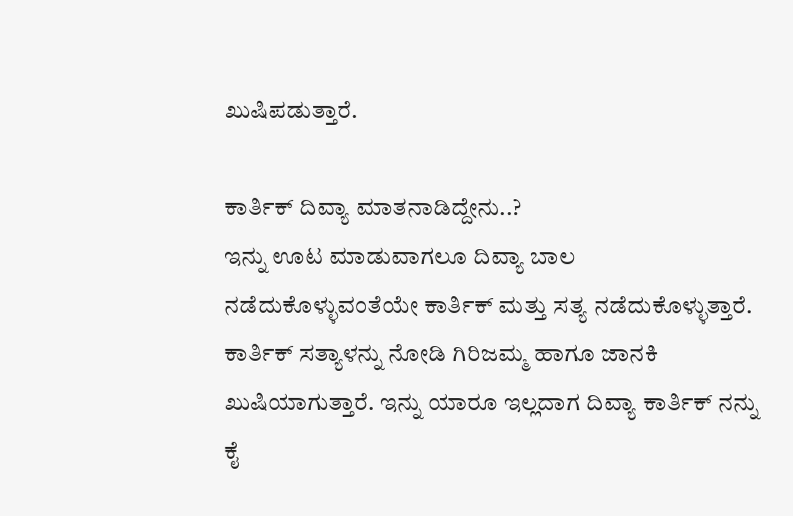ಖುಷಿಪಡುತ್ತಾರೆ.

ಕಾರ್ತಿಕ್ ದಿವ್ಯಾ ಮಾತನಾಡಿದ್ದೇನು..?
ಇನ್ನು ಊಟ ಮಾಡುವಾಗಲೂ ದಿವ್ಯಾ ಬಾಲ ನಡೆದುಕೊಳ್ಳುವಂತೆಯೇ ಕಾರ್ತಿಕ್ ಮತ್ತು ಸತ್ಯ ನಡೆದುಕೊಳ್ಳುತ್ತಾರೆ. ಕಾರ್ತಿಕ್ ಸತ್ಯಾಳನ್ನು ನೋಡಿ ಗಿರಿಜಮ್ಮ ಹಾಗೂ ಜಾನಕಿ ಖುಷಿಯಾಗುತ್ತಾರೆ. ಇನ್ನು ಯಾರೂ ಇಲ್ಲದಾಗ ದಿವ್ಯಾ ಕಾರ್ತಿಕ್ ನನ್ನು ಕೈ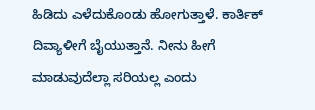ಹಿಡಿದು ಎಳೆದುಕೊಂಡು ಹೋಗುತ್ತಾಳೆ. ಕಾರ್ತಿಕ್ ದಿವ್ಯಾಳೀಗೆ ಬೈಯುತ್ತಾನೆ. ನೀನು ಹೀಗೆ ಮಾಡುವುದೆಲ್ಲಾ ಸರಿಯಲ್ಲ ಎಂದು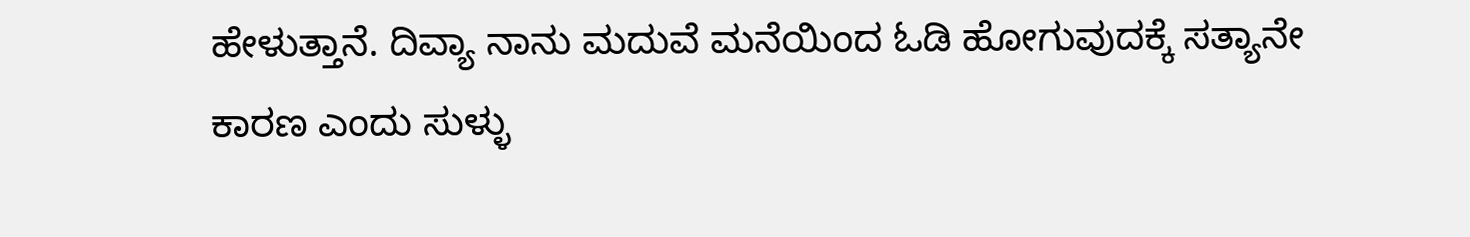ಹೇಳುತ್ತಾನೆ. ದಿವ್ಯಾ ನಾನು ಮದುವೆ ಮನೆಯಿಂದ ಓಡಿ ಹೋಗುವುದಕ್ಕೆ ಸತ್ಯಾನೇ ಕಾರಣ ಎಂದು ಸುಳ್ಳು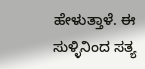ಹೇಳುತ್ತಾಳೆ. ಈ ಸುಳ್ಳಿನಿಂದ ಸತ್ಯ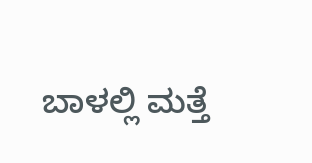ಬಾಳಲ್ಲಿ ಮತ್ತೆ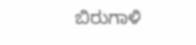ಬಿರುಗಾಳಿ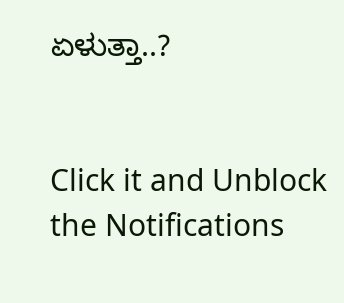ಏಳುತ್ತಾ..?


Click it and Unblock the Notifications